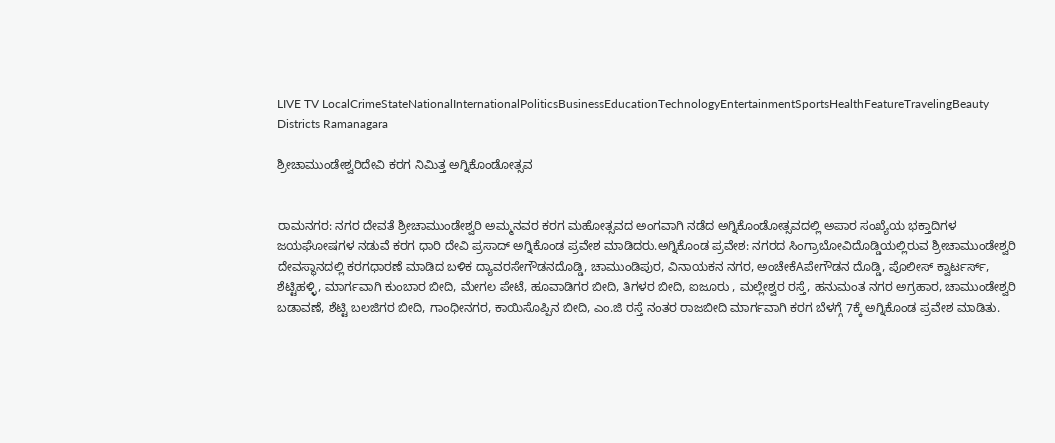LIVE TV LocalCrimeStateNationalInternationalPoliticsBusinessEducationTechnologyEntertainmentSportsHealthFeatureTravelingBeauty
Districts Ramanagara

ಶ್ರೀಚಾಮುಂಡೇಶ್ವರಿದೇವಿ ಕರಗ ನಿಮಿತ್ತ ಅಗ್ನಿಕೊಂಡೋತ್ಸವ


ರಾಮನಗರ: ನಗರ ದೇವತೆ ಶ್ರೀಚಾಮುಂಡೇಶ್ವರಿ ಅಮ್ಮನವರ ಕರಗ ಮಹೋತ್ಸವದ ಅಂಗವಾಗಿ ನಡೆದ ಅಗ್ನಿಕೊಂಡೋತ್ಸವದಲ್ಲಿ ಅಪಾರ ಸಂಖ್ಯೆಯ ಭಕ್ತಾದಿಗಳ ಜಯಘೋಷಗಳ ನಡುವೆ ಕರಗ ಧಾರಿ ದೇವಿ ಪ್ರಸಾದ್ ಅಗ್ನಿಕೊಂಡ ಪ್ರವೇಶ ಮಾಡಿದರು.ಅಗ್ನಿಕೊಂಡ ಪ್ರವೇಶ: ನಗರದ ಸಿಂಗ್ರಾಬೋವಿದೊಡ್ಡಿಯಲ್ಲಿರುವ ಶ್ರೀಚಾಮುಂಡೇಶ್ವರಿ ದೇವಸ್ಥಾನದಲ್ಲಿ ಕರಗಧಾರಣೆ ಮಾಡಿದ ಬಳಿಕ ದ್ಯಾವರಸೇಗೌಡನದೊಡ್ಡಿ, ಚಾಮುಂಡಿಪುರ, ವಿನಾಯಕನ ನಗರ, ಅಂಚೇಕೆAಪೇಗೌಡನ ದೊಡ್ಡಿ, ಪೊಲೀಸ್ ಕ್ವಾರ್ಟರ್ಸ್, ಶೆಟ್ಟಿಹಳ್ಳಿ, ಮಾರ್ಗವಾಗಿ ಕುಂಬಾರ ಬೀದಿ, ಮೇಗಲ ಪೇಟೆ, ಹೂವಾಡಿಗರ ಬೀದಿ, ತಿಗಳರ ಬೀದಿ, ಐಜೂರು , ಮಲ್ಲೇಶ್ವರ ರಸ್ತೆ, ಹನುಮಂತ ನಗರ ಅಗ್ರಹಾರ, ಚಾಮುಂಡೇಶ್ವರಿ ಬಡಾವಣೆ, ಶೆಟ್ಟಿ ಬಲಜಿಗರ ಬೀದಿ, ಗಾಂಧೀನಗರ, ಕಾಯಿಸೊಪ್ಪಿನ ಬೀದಿ, ಎಂ.ಜಿ ರಸ್ತೆ ನಂತರ ರಾಜಬೀದಿ ಮಾರ್ಗವಾಗಿ ಕರಗ ಬೆಳಗ್ಗೆ 7ಕ್ಕೆ ಅಗ್ನಿಕೊಂಡ ಪ್ರವೇಶ ಮಾಡಿತು.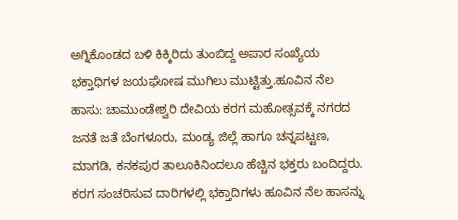ಅಗ್ನಿಕೊಂಡದ ಬಳಿ ಕಿಕ್ಕಿರಿದು ತುಂಬಿದ್ದ ಅಪಾರ ಸಂಖ್ಯೆಯ ಭಕ್ತಾಧಿಗಳ ಜಯಘೋಷ ಮುಗಿಲು ಮುಟ್ಟಿತ್ತು.ಹೂವಿನ ನೆಲ ಹಾಸು: ಚಾಮುಂಡೇಶ್ವರಿ ದೇವಿಯ ಕರಗ ಮಹೋತ್ಸವಕ್ಕೆ ನಗರದ ಜನತೆ ಜತೆ ಬೆಂಗಳೂರು, ಮಂಡ್ಯ ಜಿಲ್ಲೆ ಹಾಗೂ ಚನ್ನಪಟ್ಟಣ, ಮಾಗಡಿ, ಕನಕಪುರ ತಾಲೂಕಿನಿಂದಲೂ ಹೆಚ್ಚಿನ ಭಕ್ತರು ಬಂದಿದ್ದರು. ಕರಗ ಸಂಚರಿಸುವ ದಾರಿಗಳಲ್ಲಿ ಭಕ್ತಾದಿಗಳು ಹೂವಿನ ನೆಲ ಹಾಸನ್ನು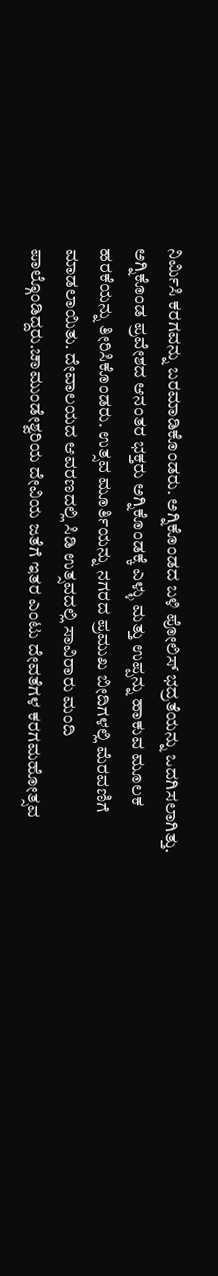ನಿರ್ಮಿಸಿ ಕರಗವನ್ನು ಬರಮಾಡಿಕೊಂಡರು. ಅಗ್ನಿಕೊಂಡದ ಬಳಿ ಪೋಲಿಸ್ ಭದ್ರತೆಯನ್ನು ಒದಗಿಸಲಾಗಿತ್ತು. ಅಗ್ನಿಕೊಂಡ ಪ್ರವೇಶದ ಆನಂತರ ಭಕ್ತರು ಅಗ್ನಿಕೊಂಡಕ್ಕೆ ಎಳ್ಳು ಮತ್ತು ಉಪ್ಪನ್ನು ಹಾಕುವ ಮೂಲಕ ಹರಕೆಯನ್ನು ತೀರಿಸಿಕೊಂಡರು. ಉತ್ಸವ ಮೂರ್ತಿಯನ್ನು ನಗರದ ಪ್ರಮುಖ ಬೀದಿಗಳಲ್ಲಿ ಮೆರವಣಿಗೆ ಮಾಡಲಾಯಿತು. ದೇವಾಲಯದ ಆವರಣದಲ್ಲಿ ಸಿಡಿ ಉತ್ಸವದಲ್ಲಿ ಸಾವಿರಾರು ಮಂದಿ ಪಾಲ್ಗೊಂಡಿದ್ದರು.ಚಾಮುಂಡೇಶ್ವರಿಯ ದೇವಿಯ ಜತೆಗೆ ಇತರ ಎಂಟು ದೇವತೆಗಳ ಕರಗಮಹೋತ್ಸವ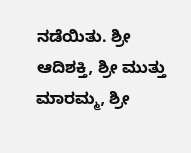ನಡೆಯಿತು. ಶ್ರೀ ಆದಿಶಕ್ತಿ, ಶ್ರೀ ಮುತ್ತು ಮಾರಮ್ಮ, ಶ್ರೀ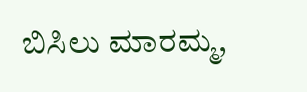ಬಿಸಿಲು ಮಾರಮ್ಮ,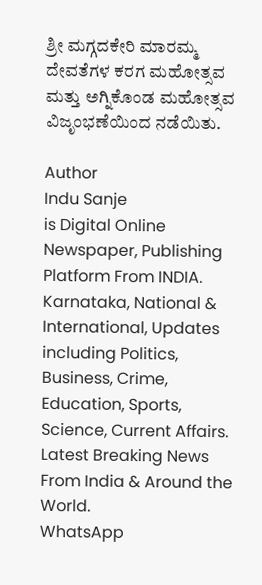ಶ್ರೀ ಮಗ್ಗದಕೇರಿ ಮಾರಮ್ಮ ದೇವತೆಗಳ ಕರಗ ಮಹೋತ್ಸವ ಮತ್ತು ಅಗ್ನಿಕೊಂಡ ಮಹೋತ್ಸವ ವಿಜೃಂಭಣೆಯಿಂದ ನಡೆಯಿತು.

Author
Indu Sanje
is Digital Online Newspaper, Publishing Platform From INDIA. Karnataka, National & International, Updates including Politics, Business, Crime, Education, Sports, Science, Current Affairs. Latest Breaking News From India & Around the World.
WhatsApp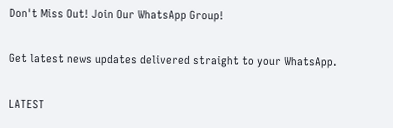Don't Miss Out! Join Our WhatsApp Group!

Get latest news updates delivered straight to your WhatsApp.

LATEST